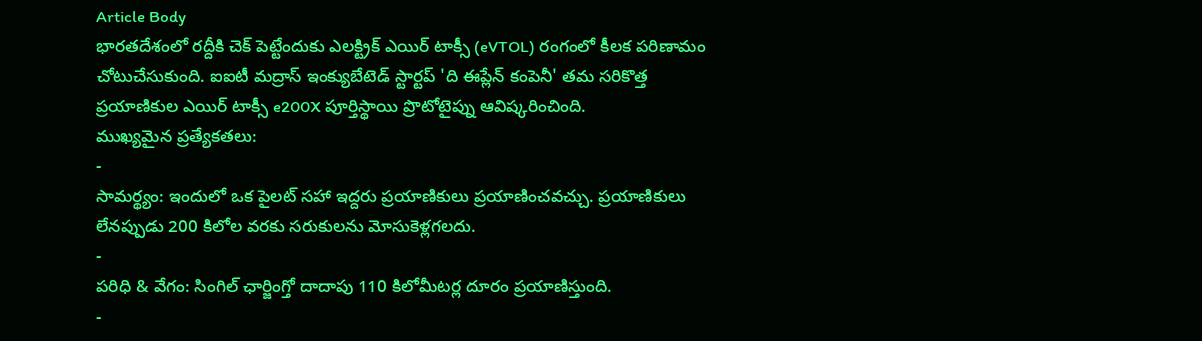Article Body
భారతదేశంలో రద్దీకి చెక్ పెట్టేందుకు ఎలక్ట్రిక్ ఎయిర్ టాక్సీ (eVTOL) రంగంలో కీలక పరిణామం చోటుచేసుకుంది. ఐఐటీ మద్రాస్ ఇంక్యుబేటెడ్ స్టార్టప్ 'ది ఈప్లేన్ కంపెనీ' తమ సరికొత్త ప్రయాణికుల ఎయిర్ టాక్సీ e200X పూర్తిస్థాయి ప్రొటోటైప్ను ఆవిష్కరించింది.
ముఖ్యమైన ప్రత్యేకతలు:
-
సామర్థ్యం: ఇందులో ఒక పైలట్ సహా ఇద్దరు ప్రయాణికులు ప్రయాణించవచ్చు. ప్రయాణికులు లేనప్పుడు 200 కిలోల వరకు సరుకులను మోసుకెళ్లగలదు.
-
పరిధి & వేగం: సింగిల్ ఛార్జింగ్తో దాదాపు 110 కిలోమీటర్ల దూరం ప్రయాణిస్తుంది.
-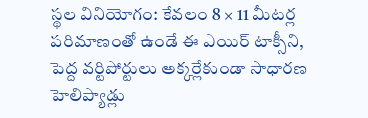స్థల వినియోగం: కేవలం 8 × 11 మీటర్ల పరిమాణంతో ఉండే ఈ ఎయిర్ టాక్సీని, పెద్ద వర్టిపోర్టులు అక్కర్లేకుండా సాధారణ హెలిప్యాడ్లు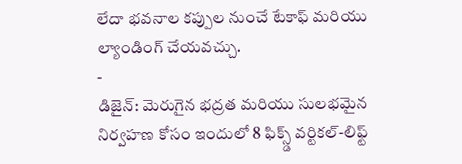లేదా భవనాల కప్పుల నుంచే టేకాఫ్ మరియు ల్యాండింగ్ చేయవచ్చు.
-
డిజైన్: మెరుగైన భద్రత మరియు సులభమైన నిర్వహణ కోసం ఇందులో 8 ఫిక్స్డ్ వర్టికల్-లిఫ్ట్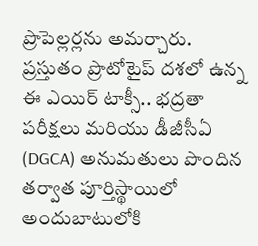ప్రొపెల్లర్లను అమర్చారు.
ప్రస్తుతం ప్రొటోటైప్ దశలో ఉన్న ఈ ఎయిర్ టాక్సీ.. భద్రతా పరీక్షలు మరియు డీజీసీఏ (DGCA) అనుమతులు పొందిన తర్వాత పూర్తిస్థాయిలో అందుబాటులోకి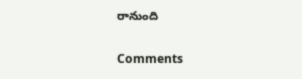రానుంది

Comments